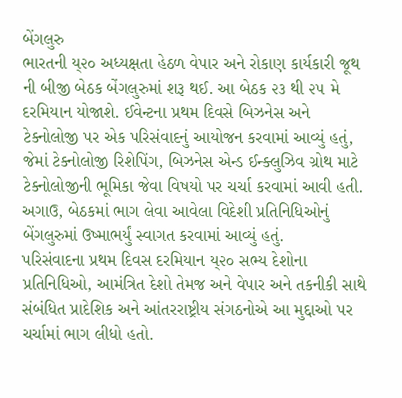બેંગલુરુ
ભારતની ય્૨૦ અધ્યક્ષતા હેઠળ વેપાર અને રોકાણ કાર્યકારી જૂથ ની બીજી બેઠક બેંગલુરુમાં શરૂ થઈ. આ બેઠક ૨૩ થી ૨૫ મે દરમિયાન યોજાશે. ઈવેન્ટના પ્રથમ દિવસે બિઝનેસ અને ટેક્નોલોજી પર એક પરિસંવાદનું આયોજન કરવામાં આવ્યું હતું, જેમાં ટેક્નોલોજી રિશેપિંગ, બિઝનેસ એન્ડ ઈન્ક્લુઝિવ ગ્રોથ માટે ટેક્નોલોજીની ભૂમિકા જેવા વિષયો પર ચર્ચા કરવામાં આવી હતી. અગાઉ, બેઠકમાં ભાગ લેવા આવેલા વિદેશી પ્રતિનિધિઓનું બેંગલુરુમાં ઉષ્માભર્યું સ્વાગત કરવામાં આવ્યું હતું.
પરિસંવાદના પ્રથમ દિવસ દરમિયાન ય્૨૦ સભ્ય દેશોના પ્રતિનિધિઓ, આમંત્રિત દેશો તેમજ અને વેપાર અને તકનીકી સાથે સંબંધિત પ્રાદેશિક અને આંતરરાષ્ટ્રીય સંગઠનોએ આ મુદ્દાઓ પર ચર્ચામાં ભાગ લીધો હતો.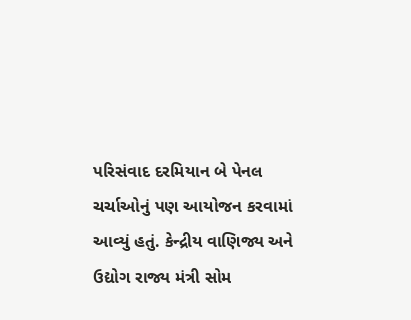પરિસંવાદ દરમિયાન બે પેનલ ચર્ચાઓનું પણ આયોજન કરવામાં આવ્યું હતું. કેન્દ્રીય વાણિજ્ય અને ઉદ્યોગ રાજ્ય મંત્રી સોમ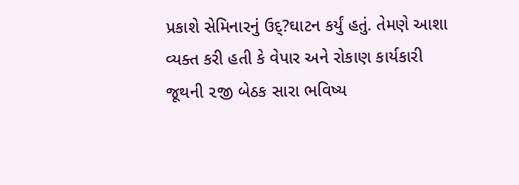પ્રકાશે સેમિનારનું ઉદ્?ઘાટન કર્યું હતું. તેમણે આશા વ્યક્ત કરી હતી કે વેપાર અને રોકાણ કાર્યકારી જૂથની ૨જી બેઠક સારા ભવિષ્ય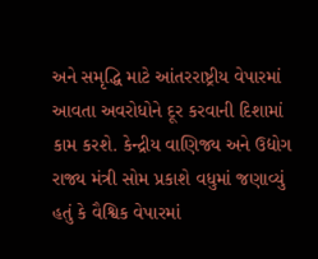અને સમૃદ્ધિ માટે આંતરરાષ્ટ્રીય વેપારમાં આવતા અવરોધોને દૂર કરવાની દિશામાં કામ કરશે. કેન્દ્રીય વાણિજ્ય અને ઉદ્યોગ રાજ્ય મંત્રી સોમ પ્રકાશે વધુમાં જણાવ્યું હતું કે વૈશ્વિક વેપારમાં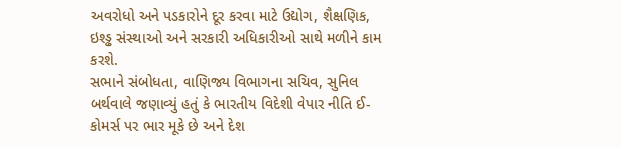અવરોધો અને પડકારોને દૂર કરવા માટે ઉદ્યોગ, શૈક્ષણિક, ઇશ્ડ્ઢ સંસ્થાઓ અને સરકારી અધિકારીઓ સાથે મળીને કામ કરશે.
સભાને સંબોધતા, વાણિજ્ય વિભાગના સચિવ, સુનિલ બર્થવાલે જણાવ્યું હતું કે ભારતીય વિદેશી વેપાર નીતિ ઈ-કોમર્સ પર ભાર મૂકે છે અને દેશ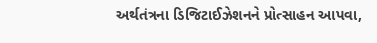અર્થતંત્રના ડિજિટાઈઝેશનને પ્રોત્સાહન આપવા,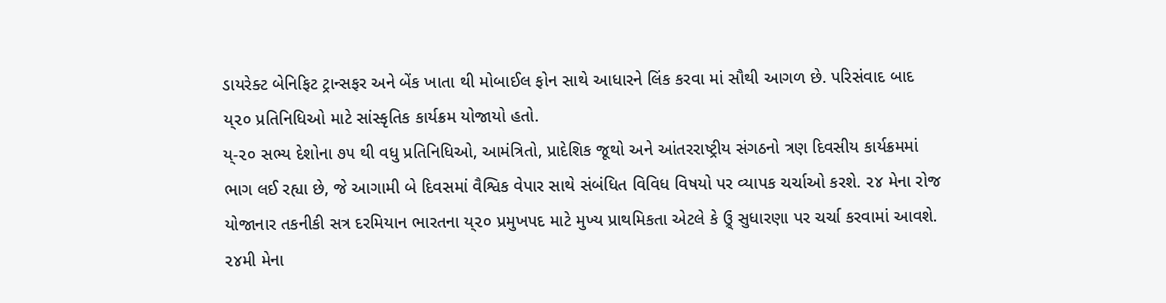ડાયરેક્ટ બેનિફિટ ટ્રાન્સફર અને બેંક ખાતા થી મોબાઈલ ફોન સાથે આધારને લિંક કરવા માં સૌથી આગળ છે. પરિસંવાદ બાદ ય્૨૦ પ્રતિનિધિઓ માટે સાંસ્કૃતિક કાર્યક્રમ યોજાયો હતો.
ય્-૨૦ સભ્ય દેશોના ૭૫ થી વધુ પ્રતિનિધિઓ, આમંત્રિતો, પ્રાદેશિક જૂથો અને આંતરરાષ્ટ્રીય સંગઠનો ત્રણ દિવસીય કાર્યક્રમમાં ભાગ લઈ રહ્યા છે, જે આગામી બે દિવસમાં વૈશ્વિક વેપાર સાથે સંબંધિત વિવિધ વિષયો પર વ્યાપક ચર્ચાઓ કરશે. ૨૪ મેના રોજ યોજાનાર તકનીકી સત્ર દરમિયાન ભારતના ય્૨૦ પ્રમુખપદ માટે મુખ્ય પ્રાથમિકતા એટલે કે ઉ્ર્ં સુધારણા પર ચર્ચા કરવામાં આવશે. ૨૪મી મેના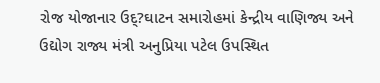રોજ યોજાનાર ઉદ્?ઘાટન સમારોહમાં કેન્દ્રીય વાણિજ્ય અને ઉદ્યોગ રાજ્ય મંત્રી અનુપ્રિયા પટેલ ઉપસ્થિત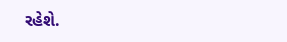રહેશે.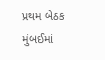પ્રથમ બેઠક મુંબઈમાં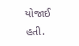યોજાઈ હતી.